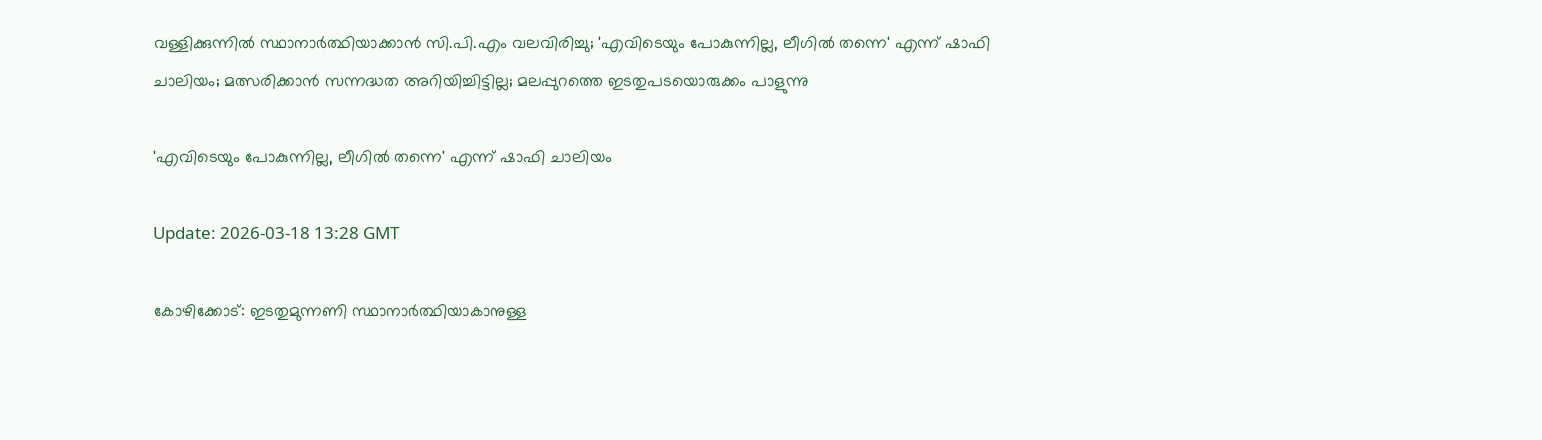വള്ളിക്കുന്നില്‍ സ്ഥാനാര്‍ത്ഥിയാക്കാന്‍ സി.പി.എം വലവിരിച്ചു; 'എവിടെയും പോകുന്നില്ല, ലീഗില്‍ തന്നെ' എന്ന് ഷാഫി ചാലിയം; മത്സരിക്കാന്‍ സന്നദ്ധത അറിയിച്ചിട്ടില്ല; മലപ്പുറത്തെ ഇടതുപടയൊരുക്കം പാളുന്നു

'എവിടെയും പോകുന്നില്ല, ലീഗില്‍ തന്നെ' എന്ന് ഷാഫി ചാലിയം

Update: 2026-03-18 13:28 GMT

കോഴിക്കോട്: ഇടതുമുന്നണി സ്ഥാനാര്‍ത്ഥിയാകാനുള്ള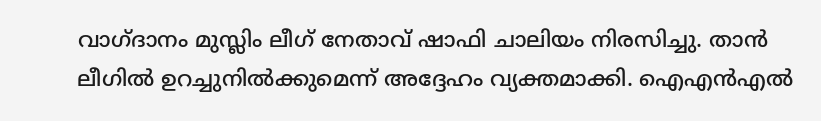വാഗ്ദാനം മുസ്ലിം ലീഗ് നേതാവ് ഷാഫി ചാലിയം നിരസിച്ചു. താന്‍ ലീഗില്‍ ഉറച്ചുനില്‍ക്കുമെന്ന് അദ്ദേഹം വ്യക്തമാക്കി. ഐഎന്‍എല്‍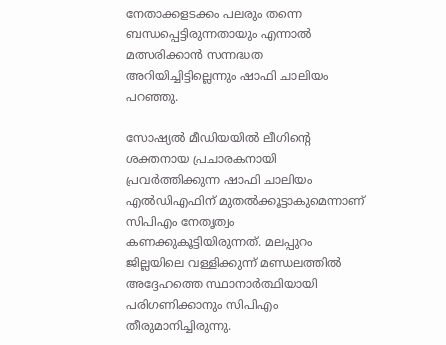നേതാക്കളടക്കം പലരും തന്നെ ബന്ധപ്പെട്ടിരുന്നതായും എന്നാല്‍ മത്സരിക്കാന്‍ സന്നദ്ധത അറിയിച്ചിട്ടില്ലെന്നും ഷാഫി ചാലിയം പറഞ്ഞു.

സോഷ്യല്‍ മീഡിയയില്‍ ലീഗിന്റെ ശക്തനായ പ്രചാരകനായി പ്രവര്‍ത്തിക്കുന്ന ഷാഫി ചാലിയം എല്‍ഡിഎഫിന് മുതല്‍ക്കൂട്ടാകുമെന്നാണ് സിപിഎം നേതൃത്വം കണക്കുകൂട്ടിയിരുന്നത്. മലപ്പുറം ജില്ലയിലെ വള്ളിക്കുന്ന് മണ്ഡലത്തില്‍ അദ്ദേഹത്തെ സ്ഥാനാര്‍ത്ഥിയായി പരിഗണിക്കാനും സിപിഎം തീരുമാനിച്ചിരുന്നു.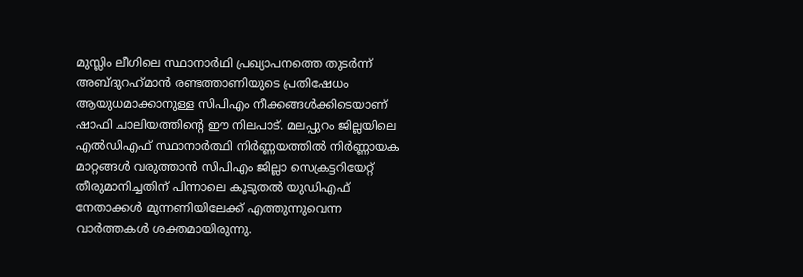മുസ്ലിം ലീഗിലെ സ്ഥാനാര്‍ഥി പ്രഖ്യാപനത്തെ തുടര്‍ന്ന് അബ്ദുറഹ്‌മാന്‍ രണ്ടത്താണിയുടെ പ്രതിഷേധം ആയുധമാക്കാനുള്ള സിപിഎം നീക്കങ്ങള്‍ക്കിടെയാണ് ഷാഫി ചാലിയത്തിന്റെ ഈ നിലപാട്. മലപ്പുറം ജില്ലയിലെ എല്‍ഡിഎഫ് സ്ഥാനാര്‍ത്ഥി നിര്‍ണ്ണയത്തില്‍ നിര്‍ണ്ണായക മാറ്റങ്ങള്‍ വരുത്താന്‍ സിപിഎം ജില്ലാ സെക്രട്ടറിയേറ്റ് തീരുമാനിച്ചതിന് പിന്നാലെ കൂടുതല്‍ യുഡിഎഫ് നേതാക്കള്‍ മുന്നണിയിലേക്ക് എത്തുന്നുവെന്ന വാര്‍ത്തകള്‍ ശക്തമായിരുന്നു.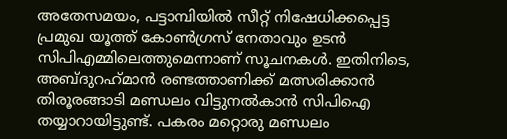അതേസമയം, പട്ടാമ്പിയില്‍ സീറ്റ് നിഷേധിക്കപ്പെട്ട പ്രമുഖ യൂത്ത് കോണ്‍ഗ്രസ് നേതാവും ഉടന്‍ സിപിഎമ്മിലെത്തുമെന്നാണ് സൂചനകള്‍. ഇതിനിടെ, അബ്ദുറഹ്‌മാന്‍ രണ്ടത്താണിക്ക് മത്സരിക്കാന്‍ തിരൂരങ്ങാടി മണ്ഡലം വിട്ടുനല്‍കാന്‍ സിപിഐ തയ്യാറായിട്ടുണ്ട്. പകരം മറ്റൊരു മണ്ഡലം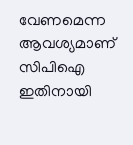വേണമെന്ന ആവശ്യമാണ് സിപിഐ ഇതിനായി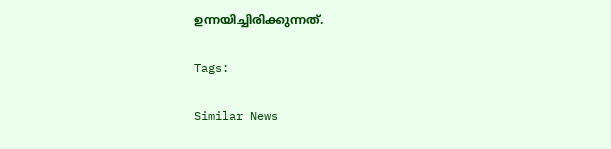ഉന്നയിച്ചിരിക്കുന്നത്.

Tags:

Similar News